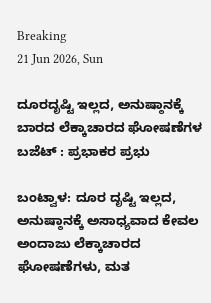Breaking
21 Jun 2026, Sun

ದೂರದೃಷ್ಟಿ ಇಲ್ಲದ, ಅನುಷ್ಠಾನಕ್ಕೆ ಬಾರದ ಲೆಕ್ಕಾಚಾರದ ಘೋಷಣೆಗಳ ಬಜೆಟ್ : ಪ್ರಭಾಕರ ಪ್ರಭು

ಬಂಟ್ವಾಳ: ದೂರ ದೃಷ್ಟಿ ಇಲ್ಲದ, ಅನುಷ್ಠಾನಕ್ಕೆ ಅಸಾಧ್ಯವಾದ ಕೇವಲ ಅಂದಾಜು ಲೆಕ್ಕಾಚಾರದ ಘೋಷಣೆಗಳು, ಮತ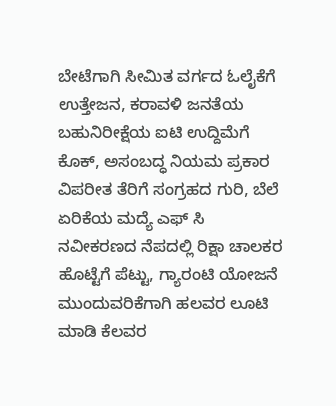ಬೇಟೆಗಾಗಿ ಸೀಮಿತ ವರ್ಗದ ಓಲೈಕೆಗೆ ಉತ್ತೇಜನ, ಕರಾವಳಿ ಜನತೆಯ ಬಹುನಿರೀಕ್ಷೆಯ ಐಟಿ ಉದ್ದಿಮೆಗೆ ಕೊಕ್, ಅಸಂಬದ್ಧ ನಿಯಮ ಪ್ರಕಾರ ವಿಪರೀತ ತೆರಿಗೆ ಸಂಗ್ರಹದ ಗುರಿ, ಬೆಲೆ ಏರಿಕೆಯ ಮದ್ಯೆ ಎಫ್ ಸಿ ನವೀಕರಣದ ನೆಪದಲ್ಲಿ ರಿಕ್ಷಾ ಚಾಲಕರ ಹೊಟ್ಟೆಗೆ ಪೆಟ್ಟು, ಗ್ಯಾರಂಟಿ ಯೋಜನೆ ಮುಂದುವರಿಕೆಗಾಗಿ ಹಲವರ ಲೂಟಿ ಮಾಡಿ ಕೆಲವರ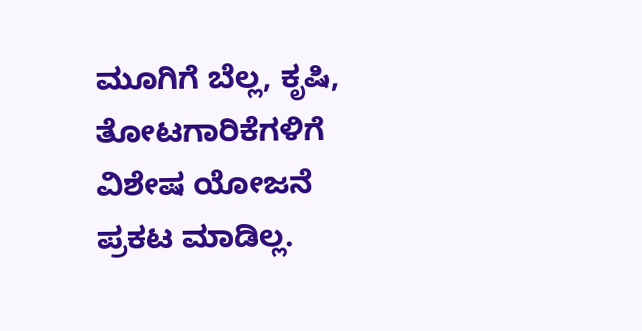ಮೂಗಿಗೆ ಬೆಲ್ಲ, ಕೃಷಿ, ತೋಟಗಾರಿಕೆಗಳಿಗೆ ವಿಶೇಷ ಯೋಜನೆ ಪ್ರಕಟ ಮಾಡಿಲ್ಲ.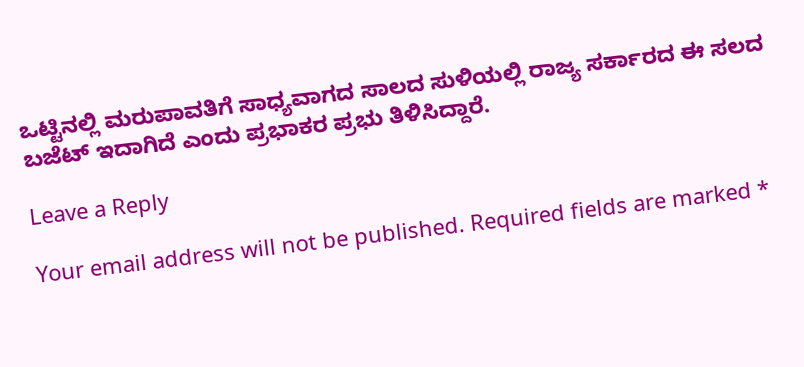ಒಟ್ಟಿನಲ್ಲಿ ಮರುಪಾವತಿಗೆ ಸಾಧ್ಯವಾಗದ ಸಾಲದ ಸುಳಿಯಲ್ಲಿ ರಾಜ್ಯ ಸರ್ಕಾರದ ಈ ಸಲದ ಬಜೆಟ್ ಇದಾಗಿದೆ ಎಂದು ಪ್ರಭಾಕರ ಪ್ರಭು ತಿಳಿಸಿದ್ದಾರೆ.

Leave a Reply

Your email address will not be published. Required fields are marked *